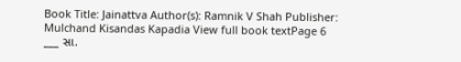Book Title: Jainattva Author(s): Ramnik V Shah Publisher: Mulchand Kisandas Kapadia View full book textPage 6
___ સા.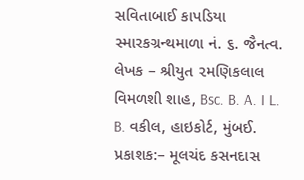સવિતાબાઈ કાપડિયા સ્મારકગ્રન્થમાળા નં. ૬. જૈનત્વ. લેખક – શ્રીયુત ૨મણિકલાલ વિમળશી શાહ, Bsc. B. A. I L. B. વકીલ, હાઇકોર્ટ, મુંબઈ. પ્રકાશક:– મૂલચંદ કસનદાસ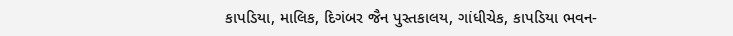કાપડિયા, માલિક, દિગંબર જૈન પુસ્તકાલય, ગાંધીચેક, કાપડિયા ભવન-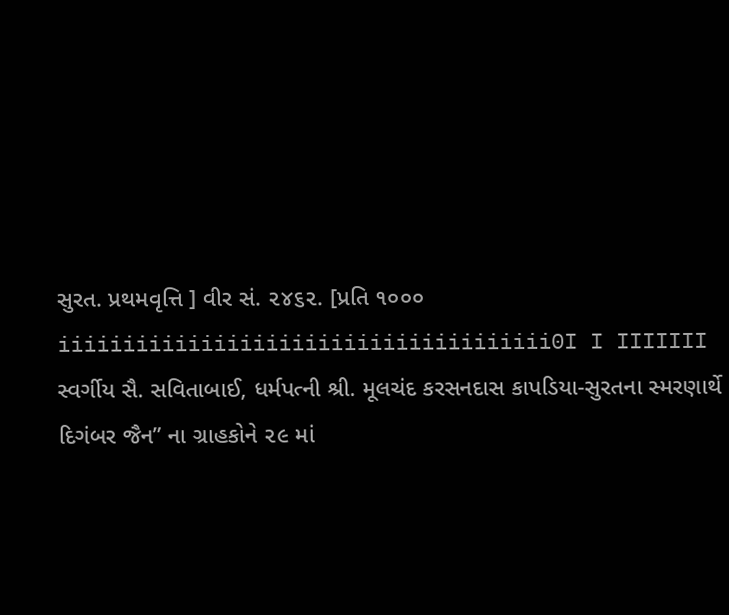સુરત. પ્રથમવૃત્તિ ] વીર સં. ૨૪૬૨. [પ્રતિ ૧૦૦૦ iiiiiiiiiiiiiiiiiiiiiiiiiiiiiiiiiiiiii0I I IIIIIII સ્વર્ગીય સૈ. સવિતાબાઈ, ધર્મપત્ની શ્રી. મૂલચંદ કરસનદાસ કાપડિયા-સુરતના સ્મરણાર્થે દિગંબર જૈન” ના ગ્રાહકોને ૨૯ માં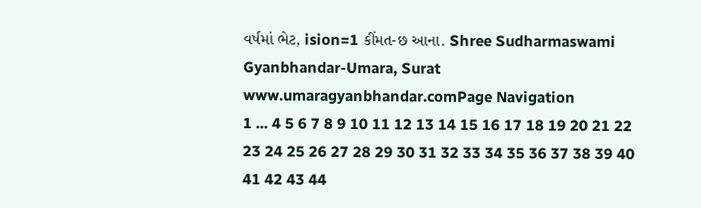વર્ષમાં ભેટ, ision=1 કીંમત-છ આના. Shree Sudharmaswami Gyanbhandar-Umara, Surat www.umaragyanbhandar.comPage Navigation
1 ... 4 5 6 7 8 9 10 11 12 13 14 15 16 17 18 19 20 21 22 23 24 25 26 27 28 29 30 31 32 33 34 35 36 37 38 39 40 41 42 43 44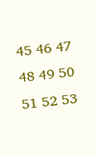45 46 47 48 49 50 51 52 53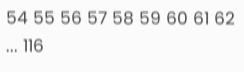54 55 56 57 58 59 60 61 62 ... 116